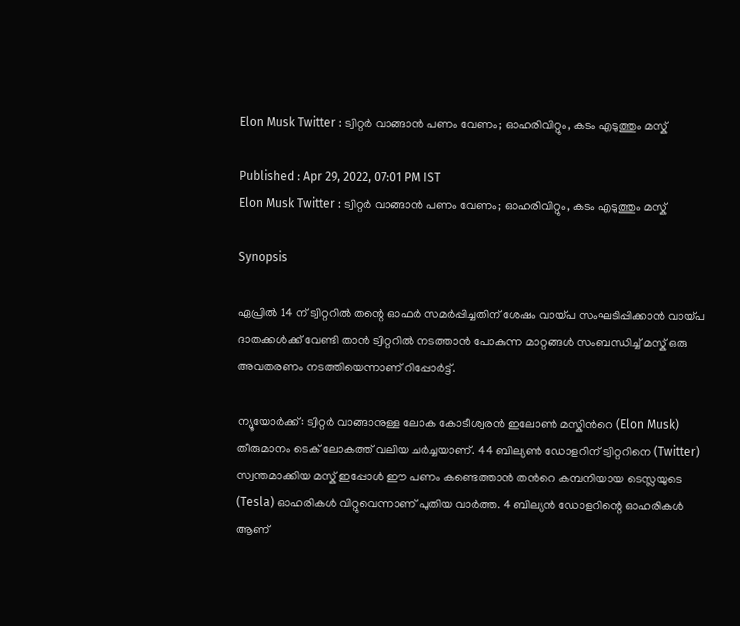Elon Musk Twitter : ട്വിറ്റര്‍ വാങ്ങാന്‍ പണം വേണം; ഓഹരിവിറ്റും, കടം എടുത്തും മസ്ക്

Published : Apr 29, 2022, 07:01 PM IST
Elon Musk Twitter : ട്വിറ്റര്‍ വാങ്ങാന്‍ പണം വേണം; ഓഹരിവിറ്റും, കടം എടുത്തും മസ്ക്

Synopsis

ഏപ്രിൽ 14 ന് ട്വിറ്ററിൽ തന്റെ ഓഫർ സമർപ്പിച്ചതിന് ശേഷം വായ്പ സംഘടിപ്പിക്കാന്‍ വായ്പ ദാതക്കള്‍ക്ക് വേണ്ടി താന്‍ ട്വിറ്ററില്‍ നടത്താന്‍ പോകുന്ന മാറ്റങ്ങള്‍ സംബന്ധിച്ച് മസ്ക് ഒരു അവതരണം നടത്തിയെന്നാണ് റിപ്പോര്‍ട്ട്.

ന്യൂയോര്‍ക്ക്: ട്വിറ്റര്‍ വാങ്ങാനുള്ള ലോക കോടീശ്വരന്‍ ഇലോണ്‍ മസ്കിന്‍റെ (Elon Musk) തീരുമാനം ടെക് ലോകത്ത് വലിയ ചര്‍ച്ചയാണ്. 44 ബില്യൺ ഡോളറിന് ട്വിറ്ററിനെ (Twitter) സ്വന്തമാക്കിയ മസ്ക് ഇപ്പോള്‍ ഈ പണം കണ്ടെത്താന്‍ തന്‍റെ കമ്പനിയായ ടെസ്ലയുടെ (Tesla) ഓഹരികള്‍ വിറ്റുവെന്നാണ് പുതിയ വാര്‍ത്ത. 4 ബില്യൻ ഡോളറിന്റെ ഓഹരികൾ ആണ്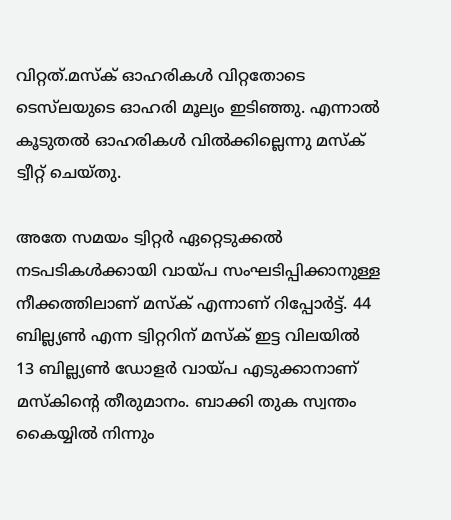വിറ്റത്.മസ്ക് ഓഹരികൾ വിറ്റതോടെ ടെസ്‌ലയുടെ ഓഹരി മൂല്യം ഇടിഞ്ഞു. എന്നാൽ കൂടുതൽ ഓഹരികൾ വിൽക്കില്ലെന്നു മസ്ക് ട്വീറ്റ് ചെയ്തു.

അതേ സമയം ട്വിറ്റര്‍ ഏറ്റെടുക്കല്‍ നടപടികള്‍ക്കായി വായ്പ സംഘടിപ്പിക്കാനുള്ള നീക്കത്തിലാണ് മസ്ക് എന്നാണ് റിപ്പോര്‍ട്ട്. 44 ബില്ല്യണ്‍ എന്ന ട്വിറ്ററിന് മസ്ക് ഇട്ട വിലയില്‍ 13 ബില്ല്യണ്‍ ഡോളര്‍ വായ്പ എടുക്കാനാണ് മസ്കിന്‍റെ തീരുമാനം. ബാക്കി തുക സ്വന്തം കൈയ്യില്‍ നിന്നും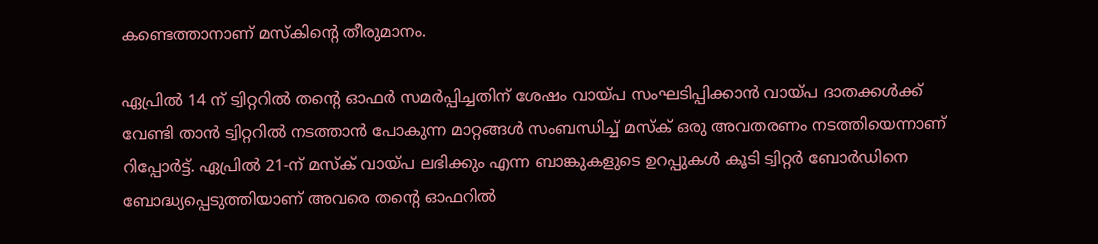കണ്ടെത്താനാണ് മസ്കിന്‍റെ തീരുമാനം.

ഏപ്രിൽ 14 ന് ട്വിറ്ററിൽ തന്റെ ഓഫർ സമർപ്പിച്ചതിന് ശേഷം വായ്പ സംഘടിപ്പിക്കാന്‍ വായ്പ ദാതക്കള്‍ക്ക് വേണ്ടി താന്‍ ട്വിറ്ററില്‍ നടത്താന്‍ പോകുന്ന മാറ്റങ്ങള്‍ സംബന്ധിച്ച് മസ്ക് ഒരു അവതരണം നടത്തിയെന്നാണ് റിപ്പോര്‍ട്ട്. ഏപ്രിൽ 21-ന് മസ്ക് വായ്പ ലഭിക്കും എന്ന ബാങ്കുകളുടെ ഉറപ്പുകള്‍ കൂടി ട്വിറ്റര്‍ ബോര്‍ഡിനെ ബോദ്ധ്യപ്പെടുത്തിയാണ് അവരെ തന്‍റെ ഓഫറില്‍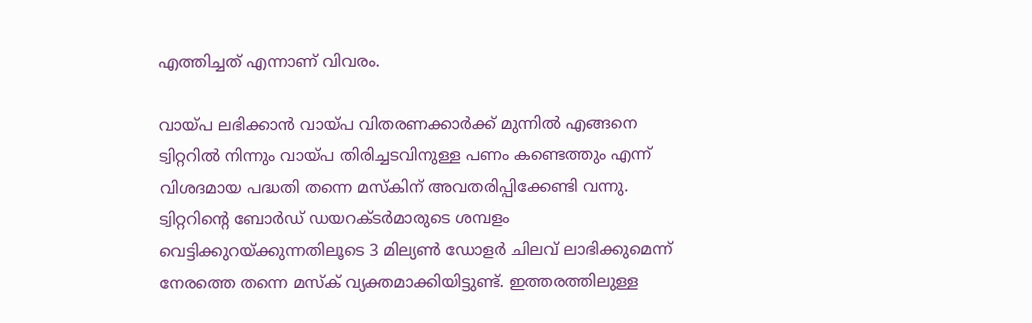എത്തിച്ചത് എന്നാണ് വിവരം.

വായ്പ ലഭിക്കാന്‍ വായ്പ വിതരണക്കാര്‍ക്ക് മുന്നില്‍ എങ്ങനെ ട്വിറ്ററില്‍ നിന്നും വായ്പ തിരിച്ചടവിനുള്ള പണം കണ്ടെത്തും എന്ന് വിശദമായ പദ്ധതി തന്നെ മസ്കിന് അവതരിപ്പിക്കേണ്ടി വന്നു.  ട്വിറ്ററിന്റെ ബോർഡ് ഡയറക്ടർമാരുടെ ശമ്പളം വെട്ടിക്കുറയ്ക്കുന്നതിലൂടെ 3 മില്യൺ ഡോളർ ചിലവ് ലാഭിക്കുമെന്ന് നേരത്തെ തന്നെ മസ്ക് വ്യക്തമാക്കിയിട്ടുണ്ട്. ഇത്തരത്തിലുള്ള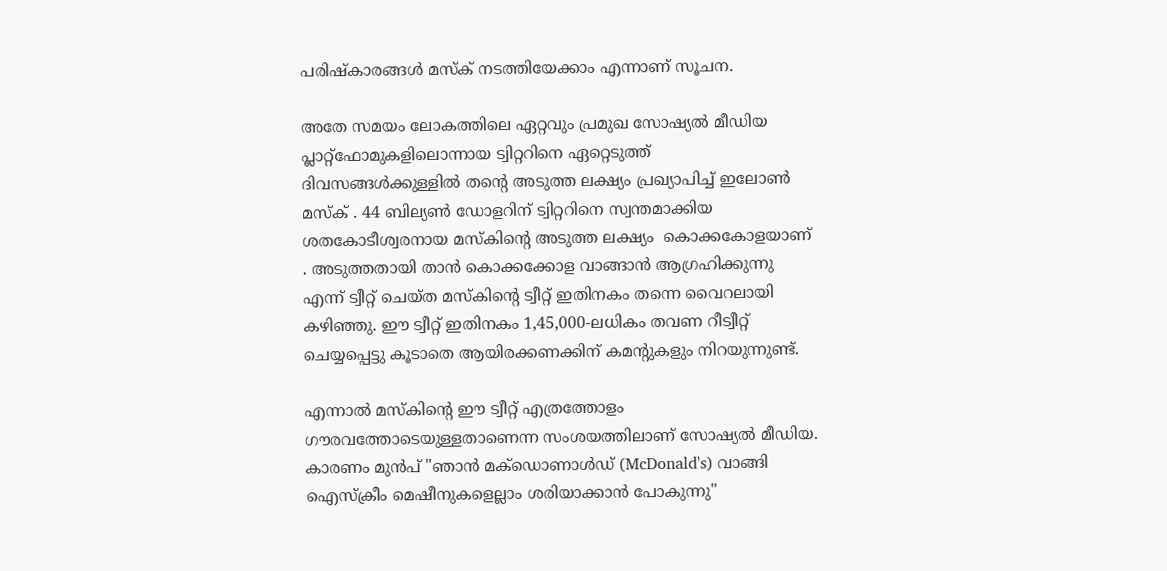പരിഷ്കാരങ്ങള്‍ മസ്ക് നടത്തിയേക്കാം എന്നാണ് സൂചന.

അതേ സമയം ലോകത്തിലെ ഏറ്റവും പ്രമുഖ സോഷ്യൽ മീഡിയ പ്ലാറ്റ്‌ഫോമുകളിലൊന്നായ ട്വിറ്ററിനെ ഏറ്റെടുത്ത് ദിവസങ്ങള്‍ക്കുള്ളില്‍ തന്റെ അടുത്ത ലക്ഷ്യം പ്രഖ്യാപിച്ച് ഇലോണ്‍ മസ്ക് . 44 ബില്യൺ ഡോളറിന് ട്വിറ്ററിനെ സ്വന്തമാക്കിയ ശതകോടീശ്വരനായ മസ്കിന്റെ അടുത്ത ലക്ഷ്യം  കൊക്കകോളയാണ് . അടുത്തതായി താൻ കൊക്കക്കോള വാങ്ങാൻ ആഗ്രഹിക്കുന്നു എന്ന് ട്വീറ്റ് ചെയ്ത മസ്കിന്റെ ട്വീറ്റ് ഇതിനകം തന്നെ വൈറലായി കഴിഞ്ഞു. ഈ ട്വീറ്റ് ഇതിനകം 1,45,000-ലധികം തവണ റീട്വീറ്റ് ചെയ്യപ്പെട്ടു കൂടാതെ ആയിരക്കണക്കിന് കമന്റുകളും നിറയുന്നുണ്ട്.

എന്നാൽ മസ്കിന്റെ ഈ ട്വീറ്റ് എത്രത്തോളം ഗൗരവത്തോടെയുള്ളതാണെന്ന സംശയത്തിലാണ് സോഷ്യൽ മീഡിയ. കാരണം മുൻപ് "ഞാൻ മക്‌ഡൊണാൾഡ് (McDonald's) വാങ്ങി ഐസ്‌ക്രീം മെഷീനുകളെല്ലാം ശരിയാക്കാൻ പോകുന്നു"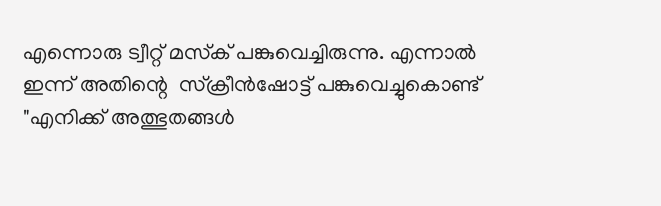എന്നൊരു ട്വീറ്റ് മസ്‌ക് പങ്കുവെച്ചിരുന്നു. എന്നാൽ ഇന്ന് അതിന്റെ  സ്ക്രീൻഷോട്ട് പങ്കുവെച്ചുകൊണ്ട് "എനിക്ക് അത്ഭുതങ്ങൾ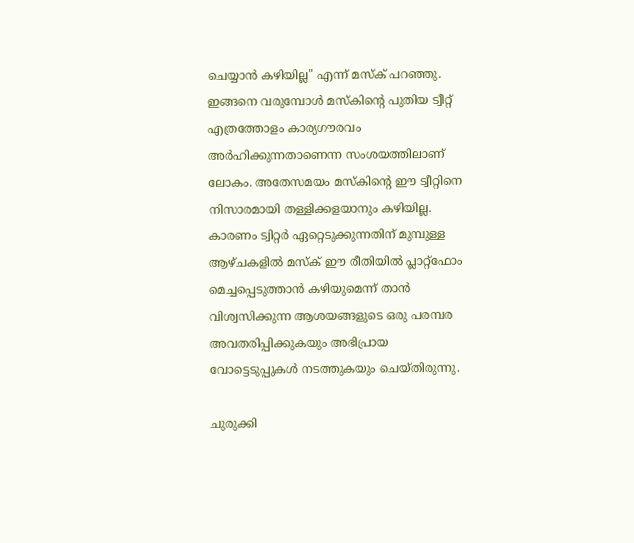ചെയ്യാൻ കഴിയില്ല" എന്ന് മസ്‌ക് പറഞ്ഞു. ഇങ്ങനെ വരുമ്പോൾ മസ്കിന്റെ പുതിയ ട്വീറ്റ് എത്രത്തോളം കാര്യഗൗരവം അർഹിക്കുന്നതാണെന്ന സംശയത്തിലാണ് ലോകം. അതേസമയം മസ്കിന്റെ ഈ ട്വീറ്റിനെ നിസാരമായി തള്ളിക്കളയാനും കഴിയില്ല. കാരണം ട്വിറ്റർ ഏറ്റെടുക്കുന്നതിന് മുമ്പുള്ള ആഴ്‌ചകളിൽ മസ്‌ക് ഈ രീതിയിൽ പ്ലാറ്റ്‌ഫോം മെച്ചപ്പെടുത്താൻ കഴിയുമെന്ന് താൻ വിശ്വസിക്കുന്ന ആശയങ്ങളുടെ ഒരു പരമ്പര അവതരിപ്പിക്കുകയും അഭിപ്രായ വോട്ടെടുപ്പുകൾ നടത്തുകയും ചെയ്തിരുന്നു.

ചുരുക്കി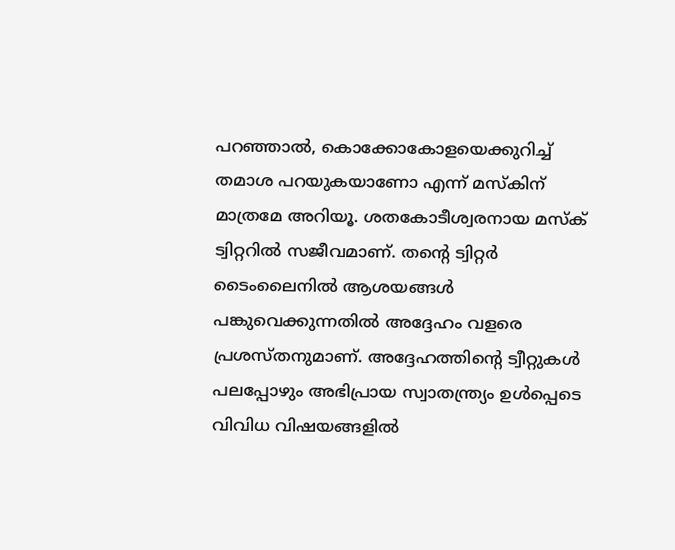പറഞ്ഞാൽ, കൊക്കോകോളയെക്കുറിച്ച് തമാശ പറയുകയാണോ എന്ന് മസ്കിന് മാത്രമേ അറിയൂ. ശതകോടീശ്വരനായ മസ്‌ക് ട്വിറ്ററിൽ സജീവമാണ്. തന്റെ ട്വിറ്റർ ടൈംലൈനിൽ ആശയങ്ങൾ പങ്കുവെക്കുന്നതിൽ അദ്ദേഹം വളരെ പ്രശസ്തനുമാണ്. അദ്ദേഹത്തിന്റെ ട്വീറ്റുകൾ പലപ്പോഴും അഭിപ്രായ സ്വാതന്ത്ര്യം ഉൾപ്പെടെ വിവിധ വിഷയങ്ങളിൽ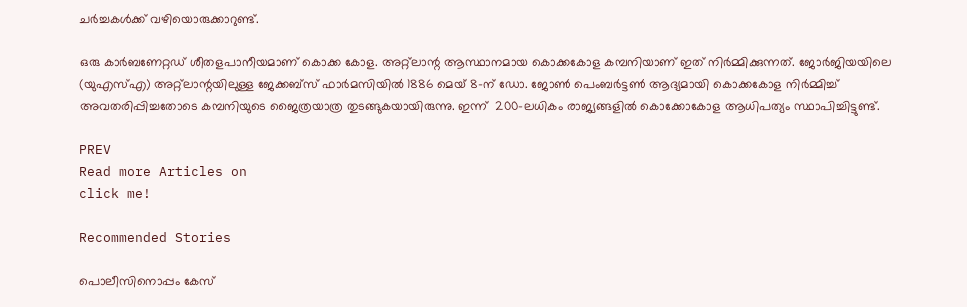ചർച്ചകൾക്ക് വഴിയൊരുക്കാറുണ്ട്.

ഒരു കാർബണേറ്റഡ് ശീതളപാനീയമാണ് കൊക്ക കോള. അറ്റ്ലാന്റ ആസ്ഥാനമായ കൊക്കകോള കമ്പനിയാണ് ഇത് നിർമ്മിക്കുന്നത്. ജോർജിയയിലെ (യുഎസ്എ) അറ്റ്ലാന്റയിലുള്ള ജേക്കബ്സ് ഫാർമസിയിൽ 1886 മെയ് 8-ന് ഡോ. ജോൺ പെംബർട്ടൺ ആദ്യമായി കൊക്കകോള നിർമ്മിച്ച് അവതരിപ്പിച്ചതോടെ കമ്പനിയുടെ ജൈത്രയാത്ര തുടങ്ങുകയായിരുന്നു. ഇന്ന്  200-ലധികം രാജ്യങ്ങളിൽ കൊക്കോകോള ആധിപത്യം സ്ഥാപിച്ചിട്ടുണ്ട്.

PREV
Read more Articles on
click me!

Recommended Stories

പൊലീസിനൊപ്പം കേസ്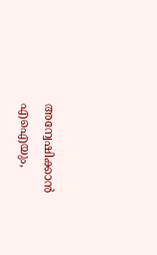അന്വേഷിക്കാൻ എഐയും,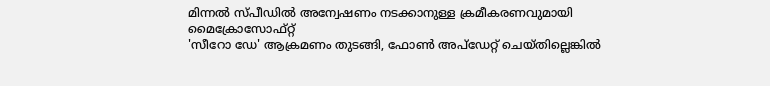മിന്നൽ സ്പീഡിൽ അന്വേഷണം നടക്കാനുള്ള ക്രമീകരണവുമായി മൈക്രോസോഫ്റ്റ്
'സീറോ ഡേ' ആക്രമണം തുടങ്ങി, ഫോൺ അപ്‍ഡേറ്റ് ചെയ്തില്ലെങ്കിൽ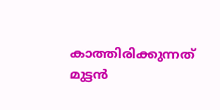കാത്തിരിക്കുന്നത് മുട്ടൻ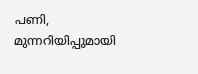പണി, മുന്നറിയിപ്പുമായി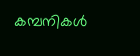കമ്പനികൾ